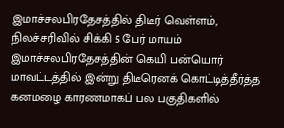இமாச்சலபிரதேசத்தில் திடீர் வெள்ளம், நிலச்சரிவில் சிக்கி 5 பேர் மாயம்
இமாச்சலபிரதேசத்தின் கெயி பன்யொர் மாவட்டத்தில் இன்று திடீரெனக் கொட்டித்தீர்த்த கனமழை காரணமாகப் பல பகுதிகளில்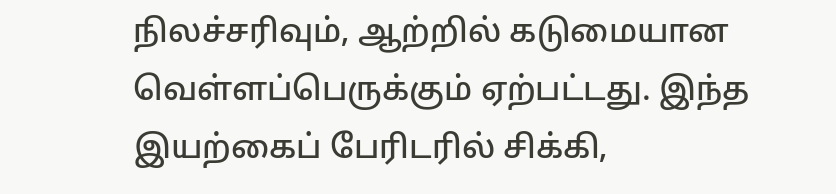நிலச்சரிவும், ஆற்றில் கடுமையான வெள்ளப்பெருக்கும் ஏற்பட்டது. இந்த இயற்கைப் பேரிடரில் சிக்கி,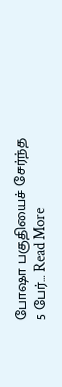போஷா பகுதியைச் சேர்ந்த 5 பேர்… Read More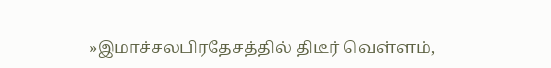»இமாச்சலபிரதேசத்தில் திடீர் வெள்ளம்,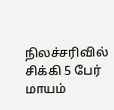நிலச்சரிவில் சிக்கி 5 பேர் மாயம்